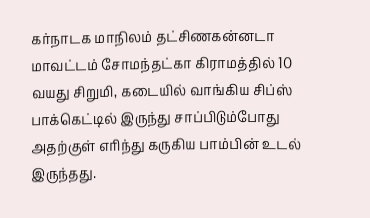கர்நாடக மாநிலம் தட்சிணகன்னடா மாவட்டம் சோமந்தட்கா கிராமத்தில் 10 வயது சிறுமி, கடையில் வாங்கிய சிப்ஸ் பாக்கெட்டில் இருந்து சாப்பிடும்போது அதற்குள் எரிந்து கருகிய பாம்பின் உடல் இருந்தது.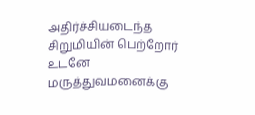அதிர்ச்சியடைந்த சிறுமியின் பெற்றோர் உடனே மருத்துவமனைக்கு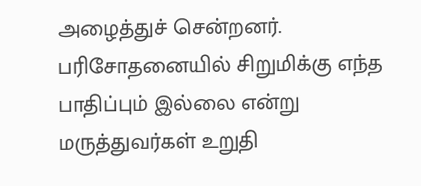அழைத்துச் சென்றனர். பரிசோதனையில் சிறுமிக்கு எந்த பாதிப்பும் இல்லை என்று மருத்துவர்கள் உறுதி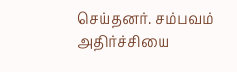செய்தனர். சம்பவம் அதிர்ச்சியை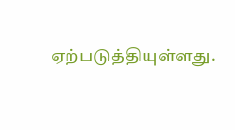ஏற்படுத்தியுள்ளது.